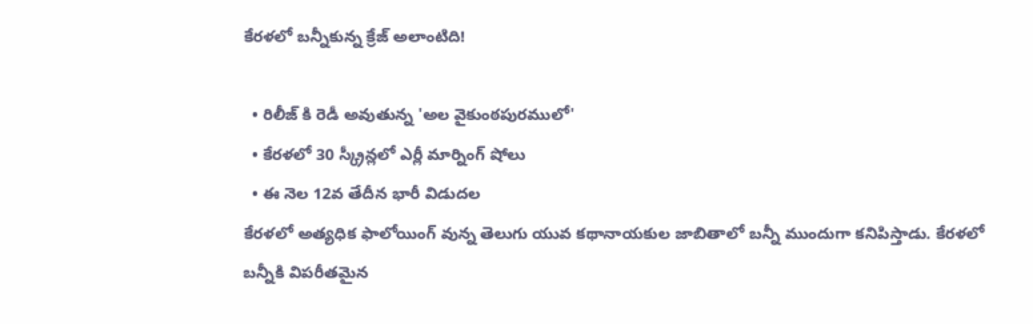కేరళలో బన్నీకున్న క్రేజ్ అలాంటిది!

  • రిలీజ్ కి రెడీ అవుతున్న 'అల వైకుంఠపురములో'
  • కేరళలో 30 స్క్రీన్లలో ఎర్లీ మార్నింగ్ షోలు
  • ఈ నెల 12వ తేదీన భారీ విడుదల
కేరళలో అత్యధిక ఫాలోయింగ్ వున్న తెలుగు యువ కథానాయకుల జాబితాలో బన్నీ ముందుగా కనిపిస్తాడు. కేరళలో బన్నీకి విపరీతమైన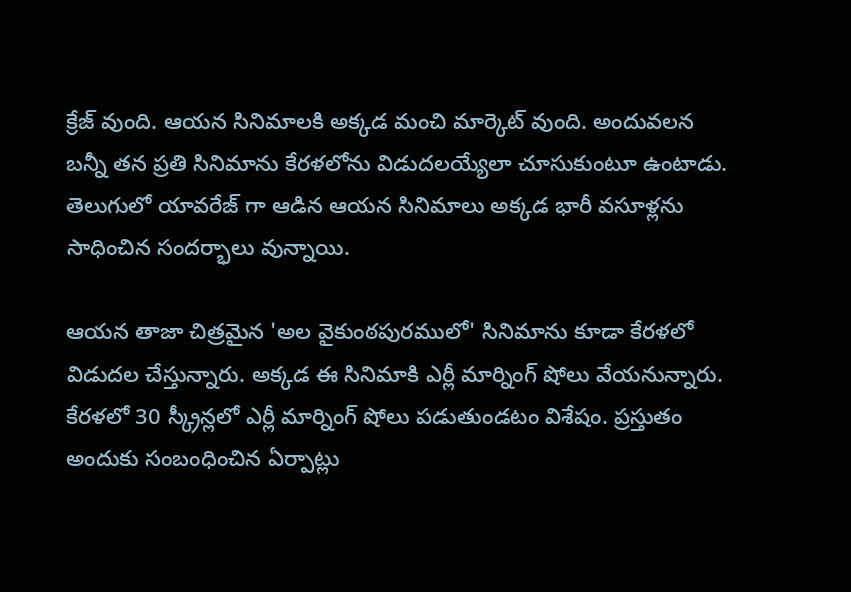క్రేజ్ వుంది. ఆయన సినిమాలకి అక్కడ మంచి మార్కెట్ వుంది. అందువలన బన్నీ తన ప్రతి సినిమాను కేరళలోను విడుదలయ్యేలా చూసుకుంటూ ఉంటాడు. తెలుగులో యావరేజ్ గా ఆడిన ఆయన సినిమాలు అక్కడ భారీ వసూళ్లను సాధించిన సందర్భాలు వున్నాయి.

ఆయన తాజా చిత్రమైన 'అల వైకుంఠపురములో' సినిమాను కూడా కేరళలో విడుదల చేస్తున్నారు. అక్కడ ఈ సినిమాకి ఎర్లీ మార్నింగ్ షోలు వేయనున్నారు. కేరళలో 30 స్క్రీన్లలో ఎర్లీ మార్నింగ్ షోలు పడుతుండటం విశేషం. ప్రస్తుతం అందుకు సంబంధించిన ఏర్పాట్లు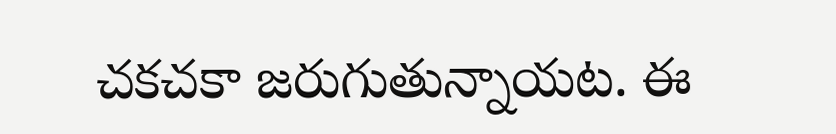చకచకా జరుగుతున్నాయట. ఈ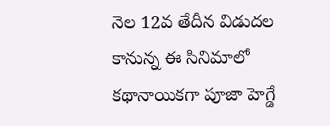నెల 12వ తేదీన విడుదల కానున్న ఈ సినిమాలో కథానాయికగా పూజా హెగ్డే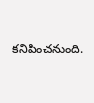కనిపించనుంది.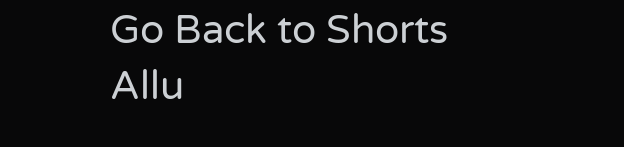Go Back to Shorts
Allu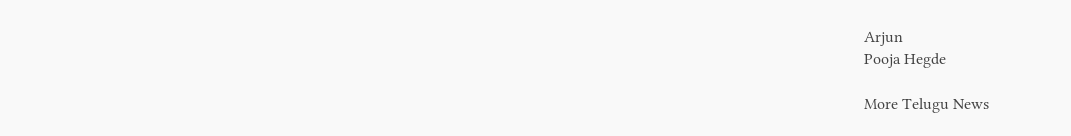Arjun
Pooja Hegde

More Telugu News